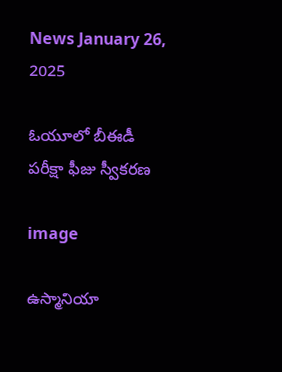News January 26, 2025

ఓయూలో బీఈడీ పరీక్షా ఫీజు స్వీకరణ

image

ఉస్మానియా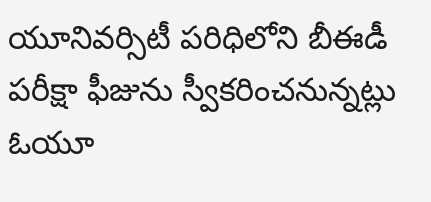యూనివర్సిటీ పరిధిలోని బీఈడీ పరీక్షా ఫీజును స్వీకరించనున్నట్లు ఓయూ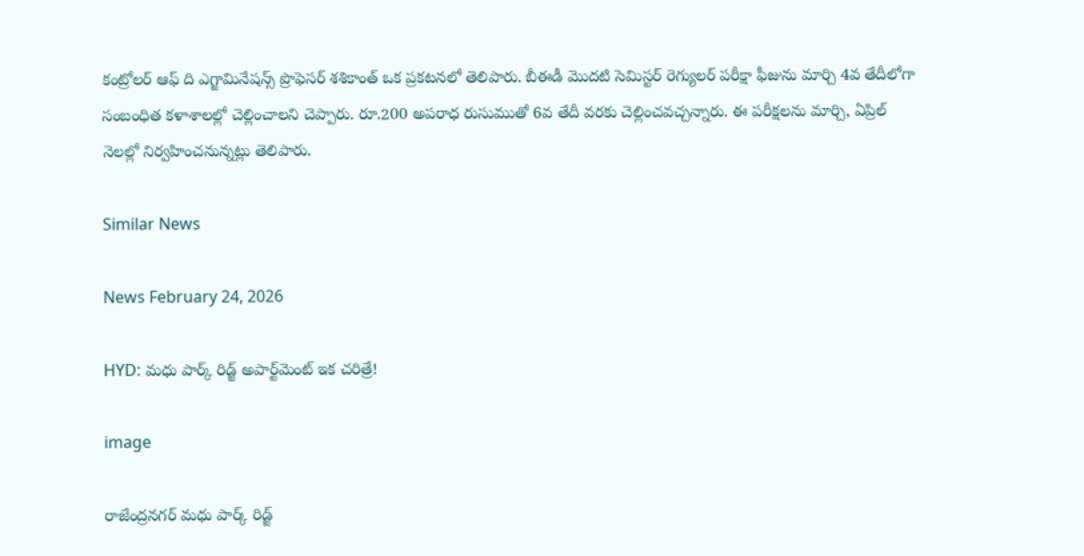కంట్రోలర్ ఆఫ్ ది ఎగ్జామినేషన్స్ ప్రొఫెసర్ శశికాంత్ ఒక ప్రకటనలో తెలిపారు. బీఈడీ మొదటి సెమిస్టర్ రెగ్యులర్ పరీక్షా ఫీజును మార్చి 4వ తేదీలోగా సంబంధిత కళాశాలల్లో చెల్లించాలని చెప్పారు. రూ.200 అపరాధ రుసుముతో 6వ తేదీ వరకు చెల్లించవచ్చన్నారు. ఈ పరీక్షలను మార్చి, ఏప్రిల్ నెలల్లో నిర్వహించనున్నట్లు తెలిపారు.

Similar News

News February 24, 2026

HYD: మధు పార్క్ రిడ్జ్ అపార్ట్‌మెంట్‌ ఇక చరిత్రే!

image

రాజేంద్రనగర్ మధు పార్క్ రిడ్జ్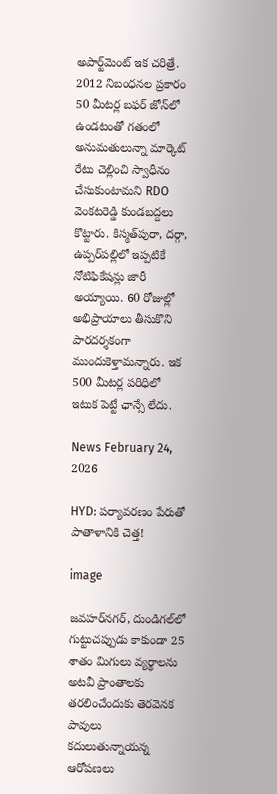అపార్ట్‌మెంట్‌ ఇక చరిత్రే. 2012 నిబంధనల ప్రకారం 50 మీటర్ల బఫర్ జోన్‌లో ఉండటంతో గతంలో అనుమతులున్నా మార్కెట్ రేటు చెల్లించి స్వాధీనం చేసుకుంటామని RDO వెంకటరెడ్డి కుండబద్దలు కొట్టారు. కిస్మత్‌పురా, దర్గా, ఉప్పర్‌పల్లిలో ఇప్పటికే నోటిఫికేషన్లు జారీ అయ్యాయి. 60 రోజుల్లో అభిప్రాయాలు తీసుకొని పారదర్శకంగా ముందుకెళ్తామన్నారు. ఇక 500 మీటర్ల పరిధిలో ఇటుక పెట్టే ఛాన్సే లేదు.

News February 24, 2026

HYD: పర్యావరణం పేరుతో పాతాళానికి చెత్త!

image

జవహర్‌నగర్, దుండిగల్‌లో గుట్టుచప్పుడు కాకుండా 25 శాతం మిగులు వ్యర్థాలను అటవీ ప్రాంతాలకు తరలించేందుకు తెరవెనక పావులు కదులుతున్నాయన్న ఆరోపణలు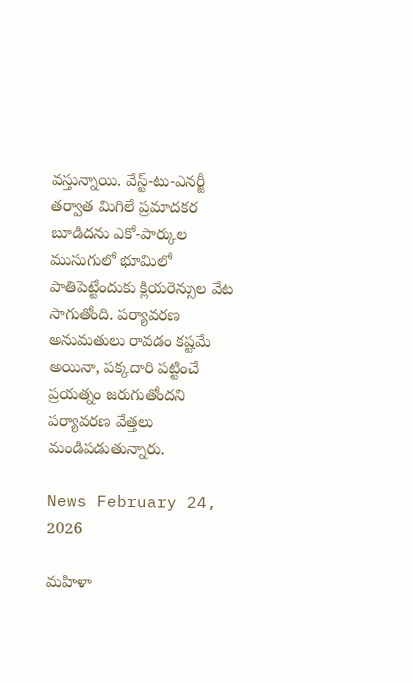వస్తున్నాయి. వేస్ట్-టు-ఎనర్జీ తర్వాత మిగిలే ప్రమాదకర బూడిదను ఎకో-పార్కుల ముసుగులో భూమిలో పాతిపెట్టేందుకు క్లియరెన్సుల వేట సాగుతోంది. పర్యావరణ అనుమతులు రావడం కష్టమే అయినా, పక్కదారి పట్టించే ప్రయత్నం జరుగుతోందని పర్యావరణ వేత్తలు మండిపడుతున్నారు.

News February 24, 2026

మహిళా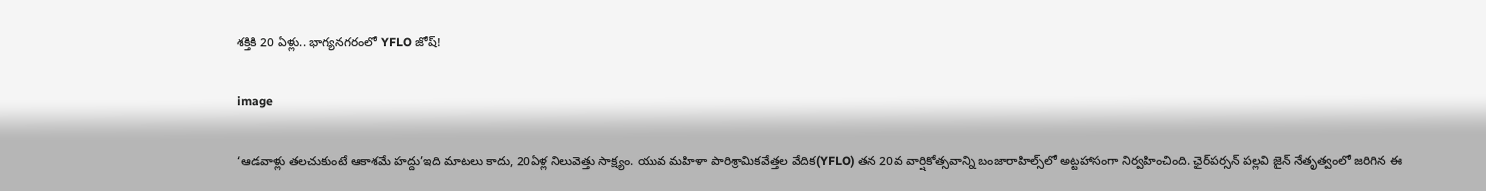శక్తికి 20 ఏళ్లు.. భాగ్యనగరంలో YFLO జోష్!

image

‘ఆడవాళ్లు తలచుకుంటే ఆకాశమే హద్దు’ఇది మాటలు కాదు, 20ఏళ్ల నిలువెత్తు సాక్ష్యం. యువ మహిళా పారిశ్రామికవేత్తల వేదిక(YFLO) తన 20వ వార్షికోత్సవాన్ని బంజారాహిల్స్‌లో అట్టహాసంగా నిర్వహించింది. ఛైర్‌పర్సన్ పల్లవి జైన్ నేతృత్వంలో జరిగిన ఈ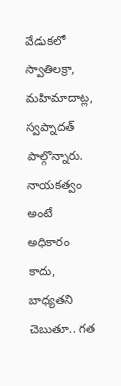వేడుకలో స్వాతిలక్రా, మహిమాదాట్ల, స్వప్నాదత్ పాల్గొన్నారు. నాయకత్వం అంటే అధికారం కాదు, బాధ్యతని చెబుతూ.. గత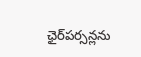ఛైర్‌పర్సన్లను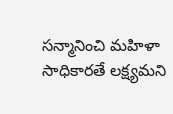సన్మానించి మహిళా సాధికారతే లక్ష్యమని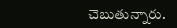చెబుతున్నారు.